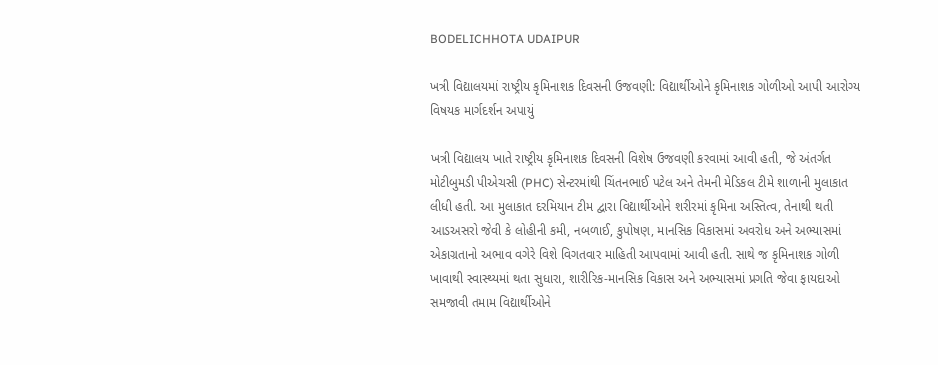BODELICHHOTA UDAIPUR

ખત્રી વિદ્યાલયમાં રાષ્ટ્રીય કૃમિનાશક દિવસની ઉજવણી: વિદ્યાર્થીઓને કૃમિનાશક ગોળીઓ આપી આરોગ્ય વિષયક માર્ગદર્શન અપાયું

ખત્રી વિદ્યાલય ખાતે રાષ્ટ્રીય કૃમિનાશક દિવસની વિશેષ ઉજવણી કરવામાં આવી હતી, જે અંતર્ગત મોટીબુમડી પીએચસી (PHC) સેન્ટરમાંથી ચિંતનભાઈ પટેલ અને તેમની મેડિકલ ટીમે શાળાની મુલાકાત લીધી હતી. આ મુલાકાત દરમિયાન ટીમ દ્વારા વિદ્યાર્થીઓને શરીરમાં કૃમિના અસ્તિત્વ, તેનાથી થતી આડઅસરો જેવી કે લોહીની કમી, નબળાઈ, કુપોષણ, માનસિક વિકાસમાં અવરોધ અને અભ્યાસમાં એકાગ્રતાનો અભાવ વગેરે વિશે વિગતવાર માહિતી આપવામાં આવી હતી. સાથે જ કૃમિનાશક ગોળી ખાવાથી સ્વાસ્થ્યમાં થતા સુધારા, શારીરિક-માનસિક વિકાસ અને અભ્યાસમાં પ્રગતિ જેવા ફાયદાઓ સમજાવી તમામ વિદ્યાર્થીઓને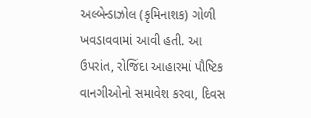અલ્બેન્ડાઝોલ (કૃમિનાશક) ગોળી ખવડાવવામાં આવી હતી. આ ઉપરાંત, રોજિંદા આહારમાં પૌષ્ટિક વાનગીઓનો સમાવેશ કરવા, દિવસ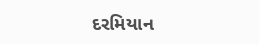દરમિયાન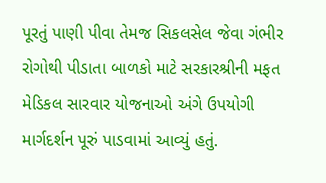પૂરતું પાણી પીવા તેમજ સિકલસેલ જેવા ગંભીર રોગોથી પીડાતા બાળકો માટે સરકારશ્રીની મફત મેડિકલ સારવાર યોજનાઓ અંગે ઉપયોગી માર્ગદર્શન પૂરું પાડવામાં આવ્યું હતું.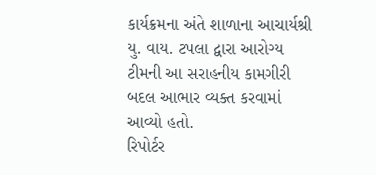કાર્યક્રમના અંતે શાળાના આચાર્યશ્રી યુ. વાય. ટપલા દ્વારા આરોગ્ય ટીમની આ સરાહનીય કામગીરી બદલ આભાર વ્યક્ત કરવામાં આવ્યો હતો.
રિપોર્ટર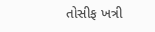તોસીફ ખત્રી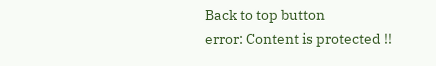Back to top button
error: Content is protected !!